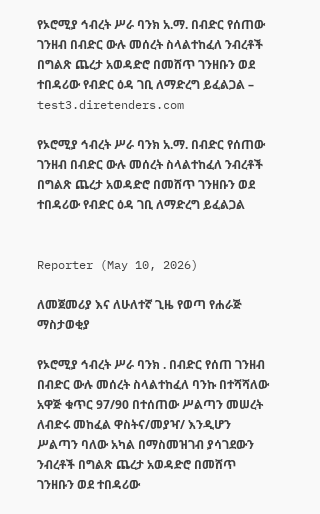የኦሮሚያ ኅብረት ሥራ ባንክ አ.ማ. በብድር የሰጠው ገንዘብ በብድር ውሉ መሰረት ስላልተከፈለ ንብረቶች በግልጽ ጨረታ አወዳድሮ በመሸጥ ገንዘቡን ወደ ተበዳሪው የብድር ዕዳ ገቢ ለማድረግ ይፈልጋል – test3.diretenders.com

የኦሮሚያ ኅብረት ሥራ ባንክ አ.ማ. በብድር የሰጠው ገንዘብ በብድር ውሉ መሰረት ስላልተከፈለ ንብረቶች በግልጽ ጨረታ አወዳድሮ በመሸጥ ገንዘቡን ወደ ተበዳሪው የብድር ዕዳ ገቢ ለማድረግ ይፈልጋል


Reporter (May 10, 2026)

ለመጀመሪያ እና ለሁለተኛ ጊዜ የወጣ የሐራጅ ማስታወቂያ

የኦሮሚያ ኅብረት ሥራ ባንክ . በብድር የሰጠ ገንዘብ በብድር ውሉ መሰረት ስላልተከፈለ ባንኩ በተሻሻለው አዋጅ ቁጥር 97/90 በተሰጠው ሥልጣን መሠረት ለብድሩ መከፈል ዋስትና/መያዣ/ እንዲሆን ሥልጣን ባለው አካል በማስመዝገብ ያሳገደውን ንብረቶች በግልጽ ጨረታ አወዳድሮ በመሸጥ ገንዘቡን ወደ ተበዳሪው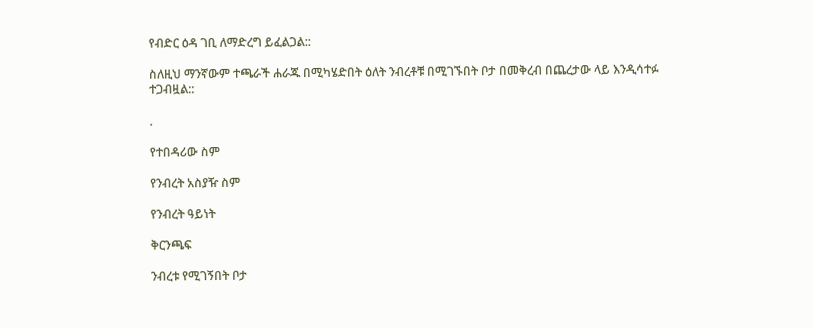የብድር ዕዳ ገቢ ለማድረግ ይፈልጋል::

ስለዚህ ማንኛውም ተጫራች ሐራጁ በሚካሄድበት ዕለት ንብረቶቹ በሚገኙበት ቦታ በመቅረብ በጨረታው ላይ እንዲሳተፉ ተጋብዟል::

.

የተበዳሪው ስም

የንብረት አስያዥ ስም

የንብረት ዓይነት

ቅርንጫፍ

ንብረቱ የሚገኝበት ቦታ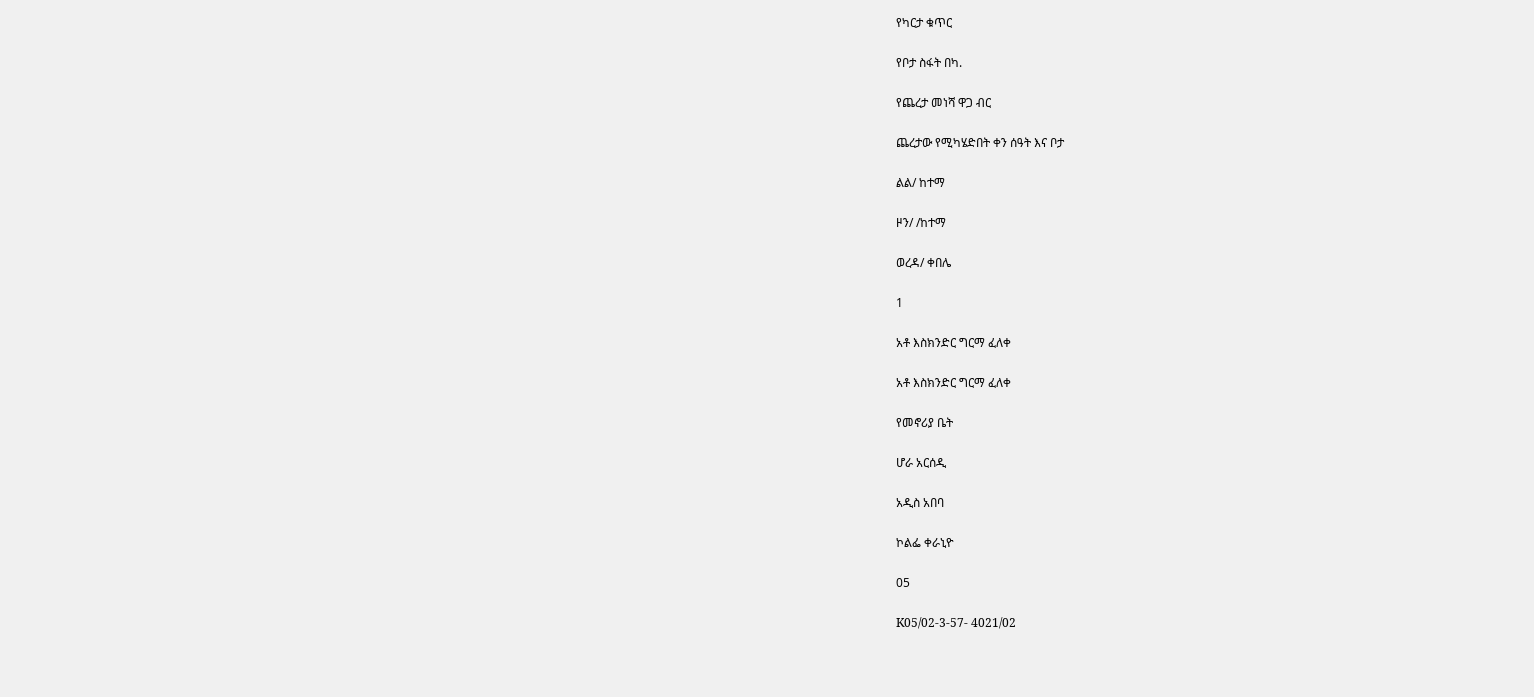የካርታ ቁጥር

የቦታ ስፋት በካ.

የጨረታ መነሻ ዋጋ ብር

ጨረታው የሚካሄድበት ቀን ሰዓት እና ቦታ

ልል/ ከተማ

ዞን/ /ከተማ

ወረዳ/ ቀበሌ

1

አቶ እስክንድር ግርማ ፈለቀ

አቶ እስክንድር ግርማ ፈለቀ

የመኖሪያ ቤት

ሆራ አርሰዲ

አዲስ አበባ

ኮልፌ ቀራኒዮ

05

K05/02-3-57- 4021/02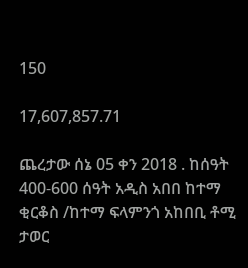150

17,607,857.71

ጨረታው ሰኔ 05 ቀን 2018 . ከሰዓት 400-600 ሰዓት አዲስ አበበ ከተማ ቂርቆስ /ከተማ ፍላምንጎ አከበቢ ቶሚ ታወር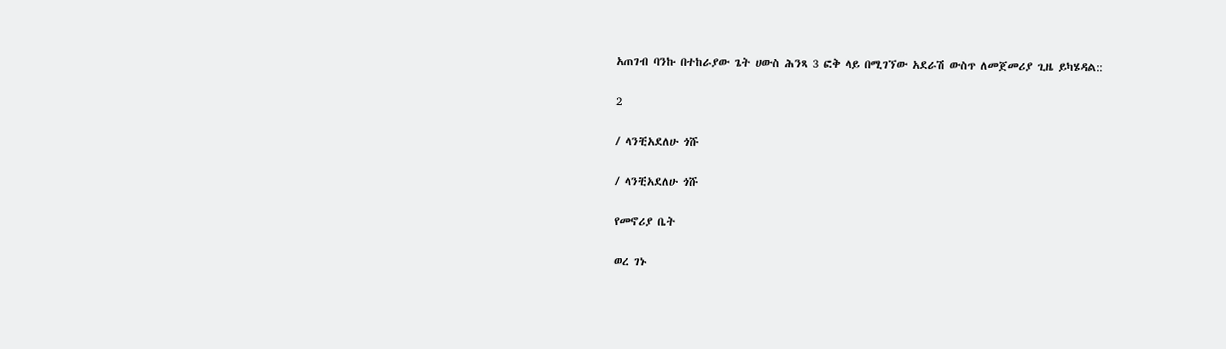አጠገብ ባንኩ በተከራያው ጌት ሀውስ ሕንጻ 3 ፎቅ ላይ በሚገኘው አደራሽ ውስጥ ለመጀመሪያ ጊዜ ይካሄዳል::

2

/ ላንቺአደለሁ ጎሹ

/ ላንቺአደለሁ ጎሹ

የመኖሪያ ቤት

ወረ ገኑ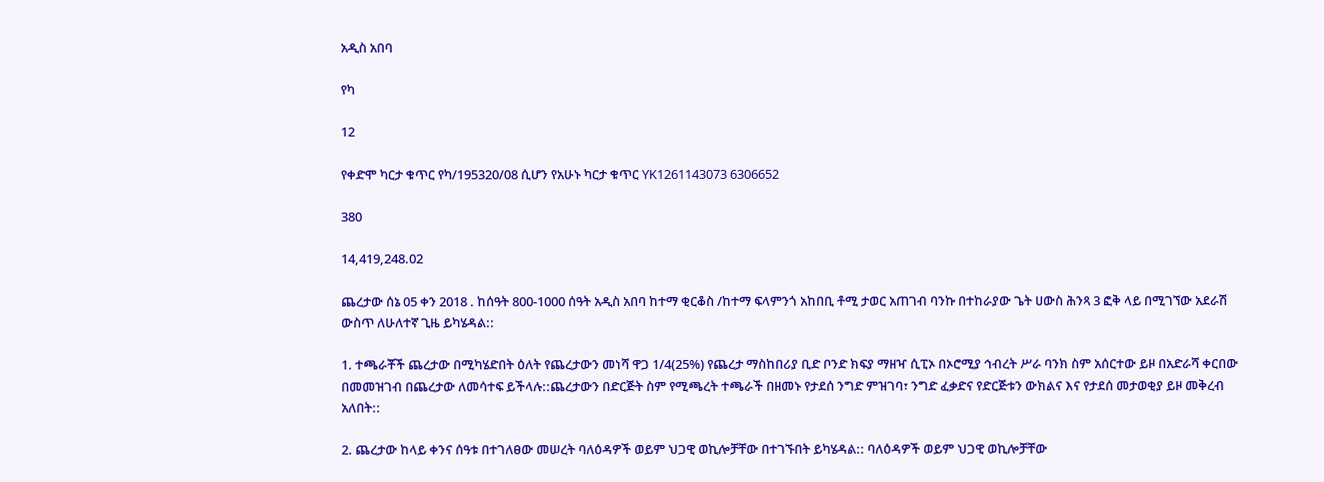አዲስ አበባ

የካ

12

የቀድሞ ካርታ ቁጥር የካ/195320/08 ሲሆን የአሁኑ ካርታ ቁጥር YK1261143073 6306652

380

14,419,248.02

ጨረታው ሰኔ 05 ቀን 2018 . ከሰዓት 800-1000 ሰዓት አዲስ አበባ ከተማ ቂርቆስ /ከተማ ፍላምንጎ አከበቢ ቶሚ ታወር አጠገብ ባንኩ በተከራያው ጌት ሀውስ ሕንጻ 3 ፎቅ ላይ በሚገኘው አደራሽ ውስጥ ለሁለተኛ ጊዜ ይካሄዳል::

1. ተጫራቾች ጨረታው በሚካሄድበት ዕለት የጨረታውን መነሻ ዋጋ 1/4(25%) የጨረታ ማስከበሪያ ቢድ ቦንድ ክፍያ ማዘዣ ሲፒኦ በኦሮሚያ ኅብረት ሥራ ባንክ ስም አሰርተው ይዞ በአድራሻ ቀርበው በመመዝገብ በጨረታው ለመሳተፍ ይችላሉ::ጨረታውን በድርጅት ስም የሚጫረት ተጫራች በዘመኑ የታደሰ ንግድ ምዝገባ፣ ንግድ ፈቃድና የድርጅቱን ውክልና እና የታደሰ መታወቂያ ይዞ መቅረብ አለበት::

2. ጨረታው ከላይ ቀንና ሰዓቱ በተገለፀው መሠረት ባለዕዳዎች ወይም ህጋዊ ወኪሎቻቸው በተገኙበት ይካሄዳል:: ባለዕዳዎች ወይም ህጋዊ ወኪሎቻቸው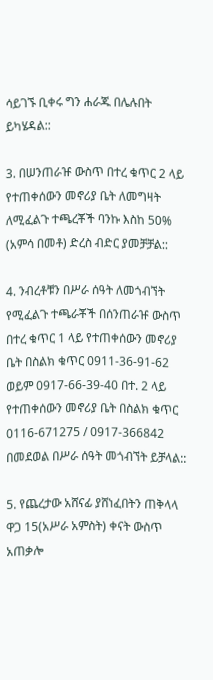ሳይገኙ ቢቀሩ ግን ሐራጁ በሌሉበት ይካሄዳል::

3. በሠንጠራዡ ውስጥ በተረ ቁጥር 2 ላይ የተጠቀሰውን መኖሪያ ቤት ለመግዛት ለሚፈልጉ ተጫረቾች ባንኩ እስከ 50% (አምሳ በመቶ) ድረስ ብድር ያመቻቻል::

4. ንብረቶቹን በሥራ ሰዓት ለመጎብኘት የሚፈልጉ ተጫራቾች በሰንጠራዡ ውስጥ በተረ ቁጥር 1 ላይ የተጠቀሰውን መኖሪያ ቤት በስልክ ቁጥር 0911-36-91-62 ወይም 0917-66-39-40 በተ. 2 ላይ የተጠቀሰውን መኖሪያ ቤት በስልክ ቁጥር 0116-671275 / 0917-366842 በመደወል በሥራ ሰዓት መጎብኘት ይቻላል::

5. የጨረታው አሸናፊ ያሸነፈበትን ጠቅላላ ዋጋ 15(አሥራ አምስት) ቀናት ውስጥ አጠቃሎ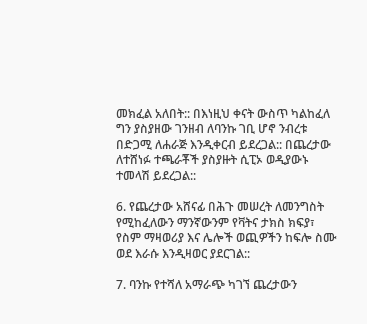መክፈል አለበት:: በእነዚህ ቀናት ውስጥ ካልከፈለ ግን ያስያዘው ገንዘብ ለባንኩ ገቢ ሆኖ ንብረቱ በድጋሚ ለሐራጅ እንዲቀርብ ይደረጋል:: በጨረታው ለተሸነፉ ተጫራቾች ያስያዙት ሲፒኦ ወዲያውኑ ተመላሽ ይደረጋል::

6. የጨረታው አሸናፊ በሕጉ መሠረት ለመንግስት የሚከፈለውን ማንኛውንም የቫትና ታክስ ክፍያ፣ የስም ማዛወሪያ እና ሌሎች ወጪዎችን ከፍሎ ስሙ ወደ እራሱ እንዲዛወር ያደርገል::

7. ባንኩ የተሻለ አማራጭ ካገኘ ጨረታውን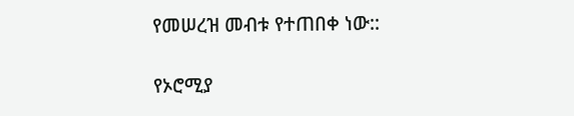የመሠረዝ መብቱ የተጠበቀ ነው::

የኦሮሚያ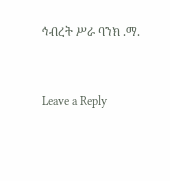ኅብረት ሥራ ባንክ .ማ.


Leave a Reply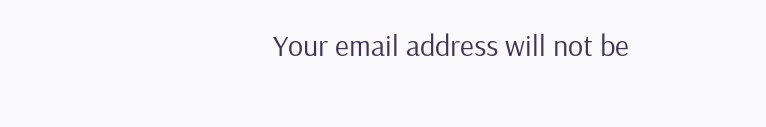Your email address will not be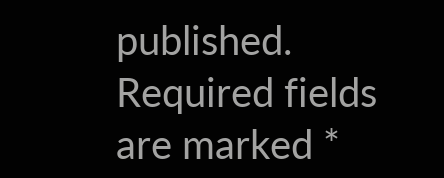published. Required fields are marked *